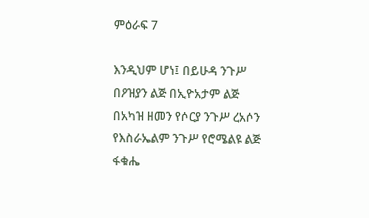ምዕራፍ 7

እንዲህም ሆነ፤ በይሁዳ ንጉሥ በዖዝያን ልጅ በኢዮአታም ልጅ በአካዝ ዘመን የሶርያ ንጉሥ ረአሶን የእስራኤልም ንጉሥ የሮሜልዩ ልጅ ፋቁሔ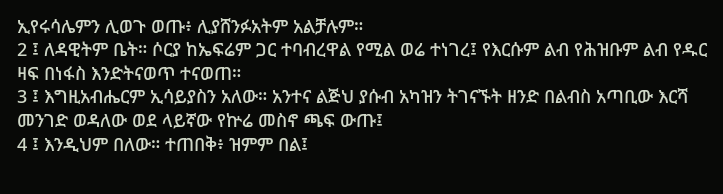ኢየሩሳሌምን ሊወጉ ወጡ፥ ሊያሸንፉአትም አልቻሉም።
2 ፤ ለዳዊትም ቤት። ሶርያ ከኤፍሬም ጋር ተባብረዋል የሚል ወሬ ተነገረ፤ የእርሱም ልብ የሕዝቡም ልብ የዱር ዛፍ በነፋስ እንድትናወጥ ተናወጠ።
3 ፤ እግዚአብሔርም ኢሳይያስን አለው። አንተና ልጅህ ያሱብ አካዝን ትገናኙት ዘንድ በልብስ አጣቢው እርሻ መንገድ ወዳለው ወደ ላይኛው የኵሬ መስኖ ጫፍ ውጡ፤
4 ፤ እንዲህም በለው። ተጠበቅ፥ ዝምም በል፤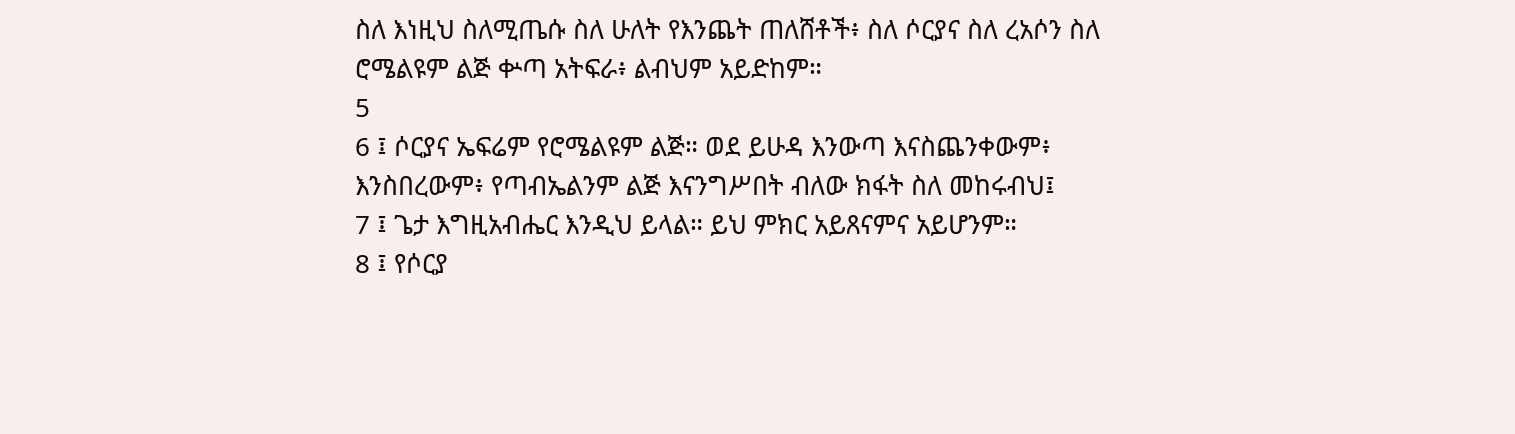ስለ እነዚህ ስለሚጤሱ ስለ ሁለት የእንጨት ጠለሸቶች፥ ስለ ሶርያና ስለ ረአሶን ስለ ሮሜልዩም ልጅ ቍጣ አትፍራ፥ ልብህም አይድከም።
5
6 ፤ ሶርያና ኤፍሬም የሮሜልዩም ልጅ። ወደ ይሁዳ እንውጣ እናስጨንቀውም፥ እንስበረውም፥ የጣብኤልንም ልጅ እናንግሥበት ብለው ክፋት ስለ መከሩብህ፤
7 ፤ ጌታ እግዚአብሔር እንዲህ ይላል። ይህ ምክር አይጸናምና አይሆንም።
8 ፤ የሶርያ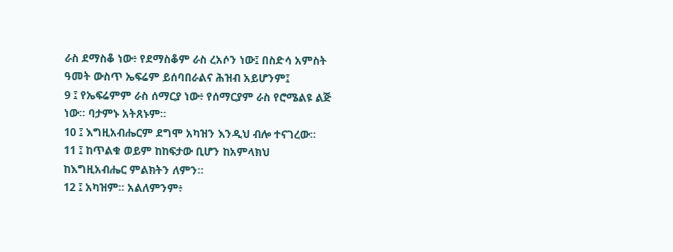ራስ ደማስቆ ነው፥ የደማስቆም ራስ ረአሶን ነው፤ በስድሳ አምስት ዓመት ውስጥ ኤፍሬም ይሰባበራልና ሕዝብ አይሆንም፤
9 ፤ የኤፍሬምም ራስ ሰማርያ ነው፥ የሰማርያም ራስ የሮሜልዩ ልጅ ነው። ባታምኑ አትጸኑም።
10 ፤ እግዚአብሔርም ደግሞ አካዝን እንዲህ ብሎ ተናገረው።
11 ፤ ከጥልቁ ወይም ከከፍታው ቢሆን ከአምላክህ ከእግዚአብሔር ምልክትን ለምን።
12 ፤ አካዝም። አልለምንም፥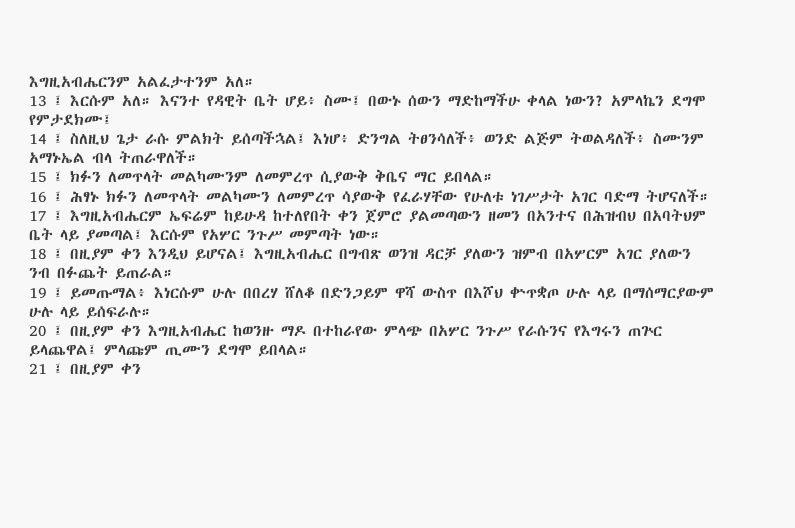እግዚአብሔርንም አልፈታተንም አለ።
13 ፤ እርሱም አለ። እናንተ የዳዊት ቤት ሆይ፥ ስሙ፤ በውኑ ሰውን ማድከማችሁ ቀላል ነውን? አምላኬን ደግሞ የምታደክሙ፤
14 ፤ ስለዚህ ጌታ ራሱ ምልክት ይሰጣችኋል፤ እነሆ፥ ድንግል ትፀንሳለች፥ ወንድ ልጅም ትወልዳለች፥ ስሙንም አማኑኤል ብላ ትጠራዋለች።
15 ፤ ክፉን ለመጥላት መልካሙንም ለመምረጥ ሲያውቅ ቅቤና ማር ይበላል።
16 ፤ ሕፃኑ ክፉን ለመጥላት መልካሙን ለመምረጥ ሳያውቅ የፈራሃቸው የሁለቱ ነገሥታት አገር ባድማ ትሆናለች።
17 ፤ እግዚአብሔርም ኤፍሬም ከይሁዳ ከተለየበት ቀን ጀምሮ ያልመጣውን ዘመን በአንተና በሕዝብህ በአባትህም ቤት ላይ ያመጣል፤ እርሱም የአሦር ንጉሥ መምጣት ነው።
18 ፤ በዚያም ቀን እንዲህ ይሆናል፤ እግዚአብሔር በግብጽ ወንዝ ዳርቻ ያለውን ዝምብ በአሦርም አገር ያለውን ንብ በፉጨት ይጠራል።
19 ፤ ይመጡማል፥ እነርሱም ሁሉ በበረሃ ሸለቆ በድንጋይም ዋሻ ውስጥ በእሾህ ቍጥቋጦ ሁሉ ላይ በማሰማርያውም ሁሉ ላይ ይሰፍራሉ።
20 ፤ በዚያም ቀን እግዚአብሔር ከወንዙ ማዶ በተከራየው ምላጭ በአሦር ንጉሥ የራሱንና የእግሩን ጠጕር ይላጨዋል፤ ምላጩም ጢሙን ደግሞ ይበላል።
21 ፤ በዚያም ቀን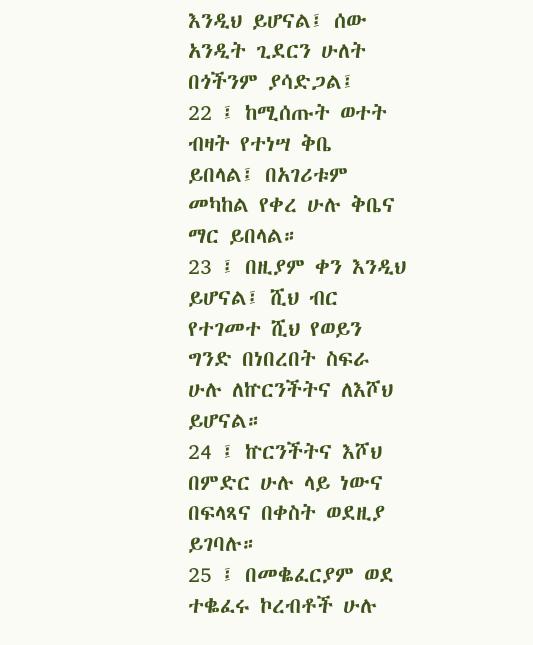እንዲህ ይሆናል፤ ሰው አንዲት ጊደርን ሁለት በጎችንም ያሳድጋል፤
22 ፤ ከሚሰጡት ወተት ብዛት የተነሣ ቅቤ ይበላል፤ በአገሪቱም መካከል የቀረ ሁሉ ቅቤና ማር ይበላል።
23 ፤ በዚያም ቀን እንዲህ ይሆናል፤ ሺህ ብር የተገመተ ሺህ የወይን ግንድ በነበረበት ስፍራ ሁሉ ለኵርንችትና ለእሾህ ይሆናል።
24 ፤ ኵርንችትና እሾህ በምድር ሁሉ ላይ ነውና በፍላጻና በቀስት ወደዚያ ይገባሉ።
25 ፤ በመቈፈርያም ወደ ተቈፈሩ ኮረብቶች ሁሉ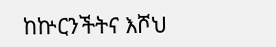ከኵርንችትና እሾህ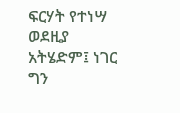ፍርሃት የተነሣ ወደዚያ አትሄድም፤ ነገር ግን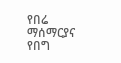የበሬ ማሰማርያና የበግ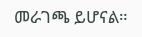መራገጫ ይሆናል።